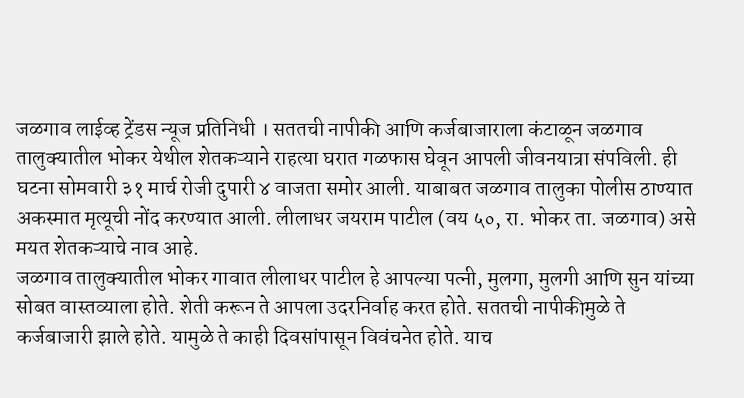जळगाव लाईव्ह ट्रेंडस न्यूज प्रतिनिधी । सततची नापीकी आणि कर्जबाजाराला कंटाळून जळगाव तालुक्यातील भोकर येथील शेतकऱ्याने राहत्या घरात गळफास घेवून आपली जीवनयात्रा संपविली. ही घटना सोमवारी ३१ मार्च रोजी दुपारी ४ वाजता समोर आली. याबाबत जळगाव तालुका पोलीस ठाण्यात अकस्मात मृत्यूची नोंद करण्यात आली. लीलाधर जयराम पाटील (वय ५०, रा. भोकर ता. जळगाव) असे मयत शेतकऱ्याचे नाव आहे.
जळगाव तालुक्यातील भोकर गावात लीलाधर पाटील हे आपल्या पत्नी, मुलगा, मुलगी आणि सुन यांच्या सोबत वास्तव्याला होते. शेती करून ते आपला उदरनिर्वाह करत होते. सततची नापीकीमुळे ते कर्जबाजारी झाले होते. यामुळे ते काही दिवसांपासून विवंचनेत होते. याच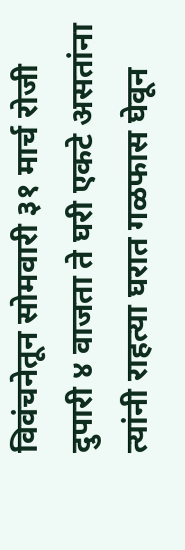विवंचनेतून सोमवारी ३१ मार्च रोजी दुपारी ४ वाजता ते घरी एकटे असतांना त्यांनी राहत्या घरात गळफास घेवून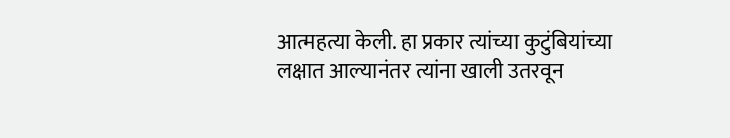आत्महत्या केली. हा प्रकार त्यांच्या कुटुंबियांच्या लक्षात आल्यानंतर त्यांना खाली उतरवून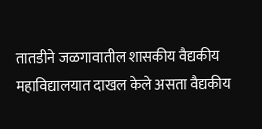तातडीने जळगावातील शासकीय वैद्यकीय महाविद्यालयात दाखल केले असता वैद्यकीय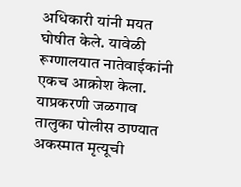अधिकारी यांनी मयत घोषीत केले. यावेळी रूग्णालयात नातेवाईकांनी एकच आक्रोश केला. याप्रकरणी जळगाव तालुका पोलीस ठाण्यात अकस्मात मृत्यूची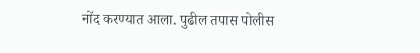नोंद करण्यात आला. पुढील तपास पोलीस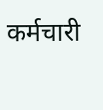कर्मचारी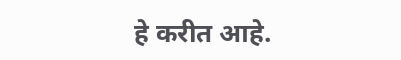हे करीत आहे.